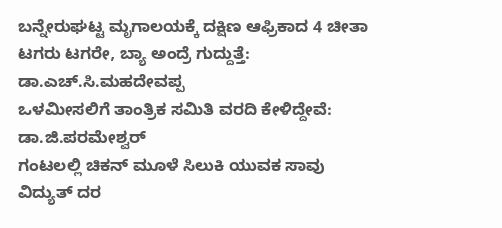ಬನ್ನೇರುಘಟ್ಟ ಮೃಗಾಲಯಕ್ಕೆ ದಕ್ಷಿಣ ಆಫ್ರಿಕಾದ 4 ಚೀತಾ
ಟಗರು ಟಗರೇ, ಬ್ಯಾ ಅಂದ್ರೆ ಗುದ್ದುತ್ತೆ: ಡಾ.ಎಚ್.ಸಿ.ಮಹದೇವಪ್ಪ
ಒಳಮೀಸಲಿಗೆ ತಾಂತ್ರಿಕ ಸಮಿತಿ ವರದಿ ಕೇಳಿದ್ದೇವೆ: ಡಾ.ಜಿ.ಪರಮೇಶ್ವರ್
ಗಂಟಲಲ್ಲಿ ಚಿಕನ್ ಮೂಳೆ ಸಿಲುಕಿ ಯುವಕ ಸಾವು
ವಿದ್ಯುತ್ ದರ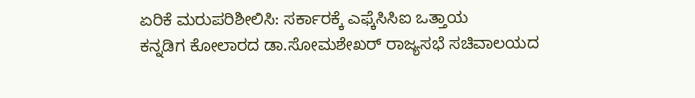ಏರಿಕೆ ಮರುಪರಿಶೀಲಿಸಿ: ಸರ್ಕಾರಕ್ಕೆ ಎಫ್ಕೆಸಿಸಿಐ ಒತ್ತಾಯ
ಕನ್ನಡಿಗ ಕೋಲಾರದ ಡಾ.ಸೋಮಶೇಖರ್ ರಾಜ್ಯಸಭೆ ಸಚಿವಾಲಯದ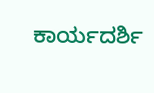ಕಾರ್ಯದರ್ಶಿ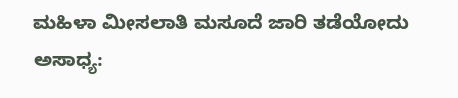ಮಹಿಳಾ ಮೀಸಲಾತಿ ಮಸೂದೆ ಜಾರಿ ತಡೆಯೋದು ಅಸಾಧ್ಯ: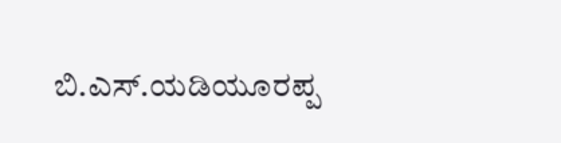ಬಿ.ಎಸ್.ಯಡಿಯೂರಪ್ಪ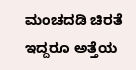ಮಂಚದಡಿ ಚಿರತೆ ಇದ್ದರೂ ಅತ್ತೆಯ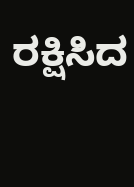ರಕ್ಷಿಸಿದ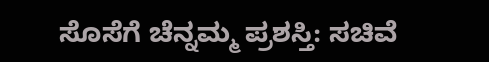ಸೊಸೆಗೆ ಚೆನ್ನಮ್ಮ ಪ್ರಶಸ್ತಿ: ಸಚಿವೆ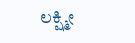ಲಕ್ಷ್ಮೀ